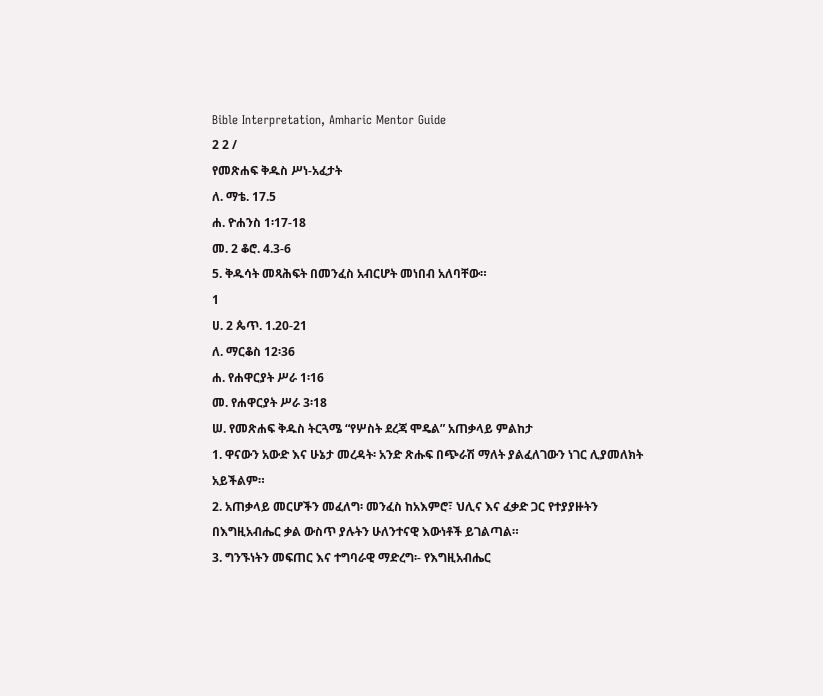Bible Interpretation, Amharic Mentor Guide
2 2 /
የመጽሐፍ ቅዱስ ሥነ-አፈታት
ለ. ማቴ. 17.5
ሐ. ዮሐንስ 1፡17-18
መ. 2 ቆሮ. 4.3-6
5. ቅዱሳት መጻሕፍት በመንፈስ አብርሆት መነበብ አለባቸው።
1
ሀ. 2 ጴጥ. 1.20-21
ለ. ማርቆስ 12፡36
ሐ. የሐዋርያት ሥራ 1፡16
መ. የሐዋርያት ሥራ 3፡18
ሠ. የመጽሐፍ ቅዱስ ትርጓሜ “የሦስት ደረጃ ሞዴል” አጠቃላይ ምልከታ
1. ዋናውን አውድ እና ሁኔታ መረዳት፡ አንድ ጽሑፍ በጭራሽ ማለት ያልፈለገውን ነገር ሊያመለክት አይችልም።
2. አጠቃላይ መርሆችን መፈለግ፡ መንፈስ ከአእምሮ፣ ህሊና እና ፈቃድ ጋር የተያያዙትን በእግዚአብሔር ቃል ውስጥ ያሉትን ሁለንተናዊ እውነቶች ይገልጣል።
3. ግንኙነትን መፍጠር እና ተግባራዊ ማድረግ፡- የእግዚአብሔር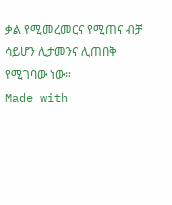ቃል የሚመረመርና የሚጠና ብቻ ሳይሆን ሊታመንና ሊጠበቅ የሚገባው ነው።
Made with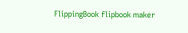FlippingBook flipbook maker